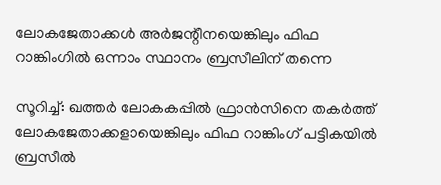ലോകജേതാക്കള്‍ അര്‍ജന്റീനയെങ്കിലും ഫിഫ റാങ്കിംഗില്‍ ഒന്നാം സ്ഥാനം ബ്രസീലിന് തന്നെ

സൂറിച്ച്: ഖത്തര്‍ ലോകകപ്പില്‍ ഫ്രാന്‍സിനെ തകര്‍ത്ത് ലോകജേതാക്കളായെങ്കിലും ഫിഫ റാങ്കിംഗ് പട്ടികയില്‍ ബ്രസീല്‍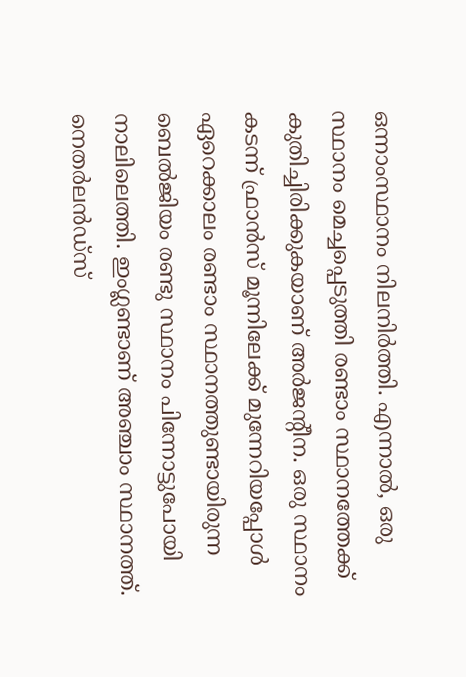ഒന്നാംസ്ഥാനം നിലനിര്‍ത്തി. എന്നാല്‍, ഒരു സ്ഥാനം മെച്ചപ്പെടുത്തി രണ്ടാം സ്ഥാനത്തേക്ക് കുതിച്ചിരിക്കുകയാണ് അര്‍ജന്റീന. ഒരു സ്ഥാനം കടന്ന് ഫ്രാന്‍സ് മൂന്നിലേക്ക് മുന്നേറിയപ്പോള്‍ ഏറെക്കാലം രണ്ടാം സ്ഥാനത്തുണ്ടായിരുന്ന ബെല്‍ജിയം രണ്ടു സ്ഥാനം പിന്നോട്ടുപോയി നാലിലെത്തി. ഇംഗ്ലണ്ടാണ് അഞ്ചാം സ്ഥാനത്ത്. നെതര്‍ലന്‍ഡ്സ്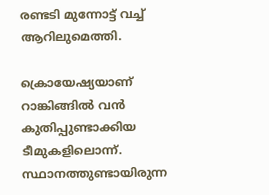രണ്ടടി മുന്നോട്ട് വച്ച് ആറിലുമെത്തി.

ക്രൊയേഷ്യയാണ് റാങ്കിങ്ങില്‍ വന്‍ കുതിപ്പുണ്ടാക്കിയ ടീമുകളിലൊന്ന്. സ്ഥാനത്തുണ്ടായിരുന്ന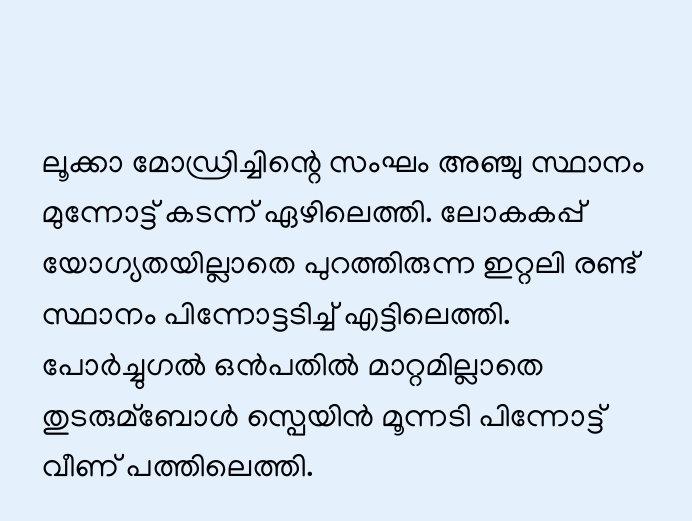ലൂക്കാ മോഡ്രിച്ചിന്റെ സംഘം അഞ്ചു സ്ഥാനം മുന്നോട്ട് കടന്ന് ഏഴിലെത്തി. ലോകകപ്പ് യോഗ്യതയില്ലാതെ പുറത്തിരുന്ന ഇറ്റലി രണ്ട് സ്ഥാനം പിന്നോട്ടടിച്ച് എട്ടിലെത്തി. പോര്‍ച്ചുഗല്‍ ഒന്‍പതില്‍ മാറ്റമില്ലാതെ തുടരുമ്‌ബോള്‍ സ്പെയിന്‍ മൂന്നടി പിന്നോട്ട് വീണ് പത്തിലെത്തി.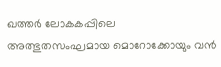ഖത്തര്‍ ലോകകപ്പിലെ അത്ഭുതസംഘമായ മൊറോക്കോയും വന്‍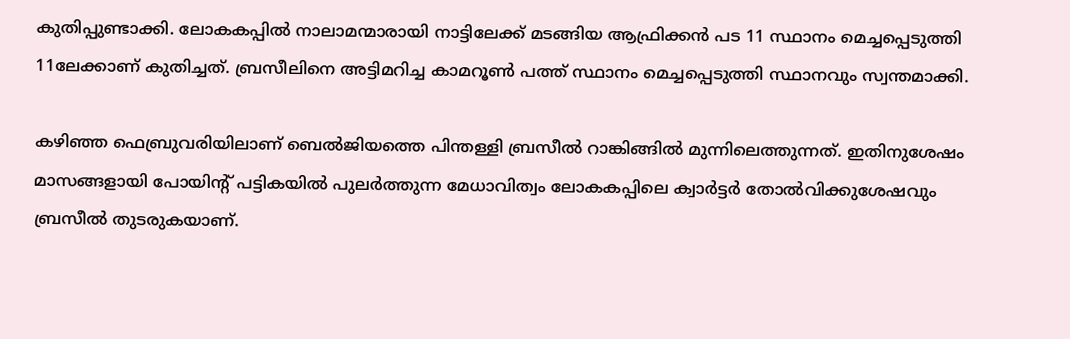കുതിപ്പുണ്ടാക്കി. ലോകകപ്പില്‍ നാലാമന്മാരായി നാട്ടിലേക്ക് മടങ്ങിയ ആഫ്രിക്കന്‍ പട 11 സ്ഥാനം മെച്ചപ്പെടുത്തി 11ലേക്കാണ് കുതിച്ചത്. ബ്രസീലിനെ അട്ടിമറിച്ച കാമറൂണ്‍ പത്ത് സ്ഥാനം മെച്ചപ്പെടുത്തി സ്ഥാനവും സ്വന്തമാക്കി.

കഴിഞ്ഞ ഫെബ്രുവരിയിലാണ് ബെല്‍ജിയത്തെ പിന്തള്ളി ബ്രസീല്‍ റാങ്കിങ്ങില്‍ മുന്നിലെത്തുന്നത്. ഇതിനുശേഷം മാസങ്ങളായി പോയിന്റ് പട്ടികയില്‍ പുലര്‍ത്തുന്ന മേധാവിത്വം ലോകകപ്പിലെ ക്വാര്‍ട്ടര്‍ തോല്‍വിക്കുശേഷവും ബ്രസീല്‍ തുടരുകയാണ്.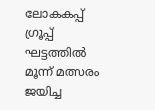ലോകകപ്പ് ഗ്രൂപ്പ് ഘട്ടത്തില്‍ മൂന്ന് മത്സരം ജയിച്ച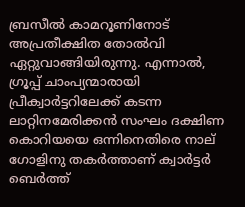ബ്രസീല്‍ കാമറൂണിനോട് അപ്രതീക്ഷിത തോല്‍വി ഏറ്റുവാങ്ങിയിരുന്നു. എന്നാല്‍, ഗ്രൂപ്പ് ചാംപ്യന്മാരായി പ്രീക്വാര്‍ട്ടറിലേക്ക് കടന്ന ലാറ്റിനമേരിക്കന്‍ സംഘം ദക്ഷിണ കൊറിയയെ ഒന്നിനെതിരെ നാല് ഗോളിനു തകര്‍ത്താണ് ക്വാര്‍ട്ടര്‍ ബെര്‍ത്ത്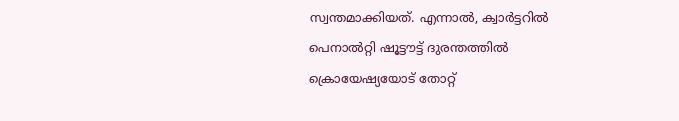സ്വന്തമാക്കിയത്. എന്നാല്‍, ക്വാര്‍ട്ടറില്‍ പെനാല്‍റ്റി ഷൂട്ടൗട്ട് ദുരന്തത്തില്‍ ക്രൊയേഷ്യയോട് തോറ്റ്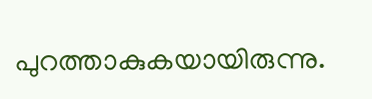പുറത്താകുകയായിരുന്നു.